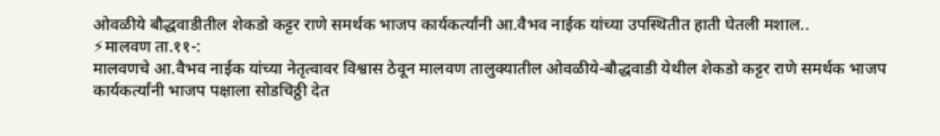ओवळीये बौद्धवाडीतील शेकडो कट्टर राणे समर्थक भाजप कार्यकर्त्यांनी आ.वैभव नाईक यांच्या उपस्थितीत हाती घेतली मशाल..
⚡मालवण ता.११-:
मालवणचे आ.वैभव नाईक यांच्या नेतृत्वावर विश्वास ठेवून मालवण तालुक्यातील ओवळीये-बौद्धवाडी येथील शेकडो कट्टर राणे समर्थक भाजप कार्यकर्त्यांनी भाजप पक्षाला सोडचिठ्ठी देत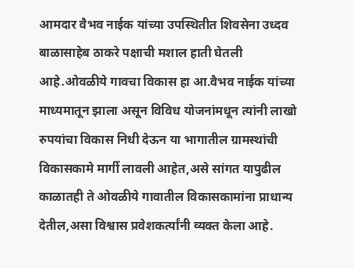आमदार वैभव नाईक यांच्या उपस्थितीत शिवसेना उध्दव बाळासाहेब ठाकरे पक्षाची मशाल हाती घेतली आहे.ओवळीये गावचा विकास हा आ.वैभव नाईक यांच्या माध्यमातून झाला असून विविध योजनांमधून त्यांनी लाखो रुपयांचा विकास निधी देऊन या भागातील ग्रामस्थांची विकासकामे मार्गी लावली आहेत,असे सांगत यापुढील काळातही ते ओवळीये गावातील विकासकामांना प्राधान्य देतील,असा विश्वास प्रवेशकर्त्यांनी व्यक्त केला आहे.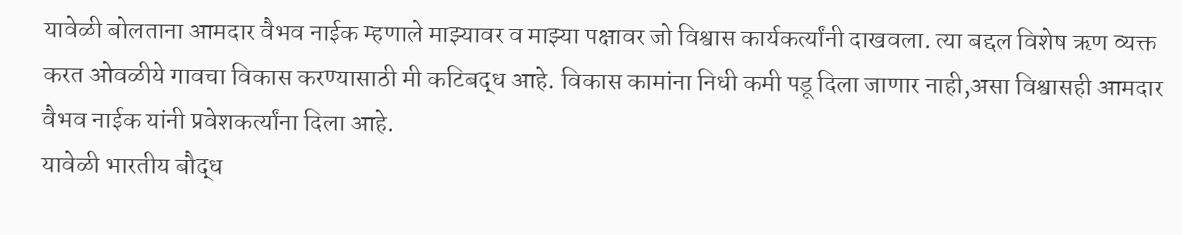यावेळी बोलताना आमदार वैभव नाईक म्हणाले माझ्यावर व माझ्या पक्षावर जो विश्वास कार्यकर्त्यांनी दाखवला. त्या बद्दल विशेष ऋण व्यक्त करत ओवळीये गावचा विकास करण्यासाठी मी कटिबद्ध आहे. विकास कामांना निधी कमी पडू दिला जाणार नाही,असा विश्वासही आमदार वैभव नाईक यांनी प्रवेशकर्त्यांना दिला आहे.
यावेळी भारतीय बौद्ध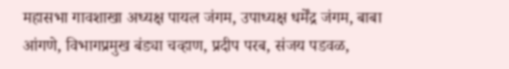महासभा गावशाखा अध्यक्ष पायल जंगम, उपाध्यक्ष धर्मेंद्र जंगम, बाबा आंगणे, विभागप्रमुख बंड्या चव्हाण, प्रदीप परब, संजय पडवळ,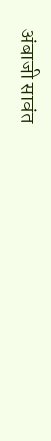अंबाजी सावंत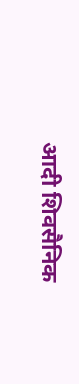आदी शिवसैनिक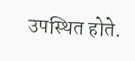उपस्थित होते.